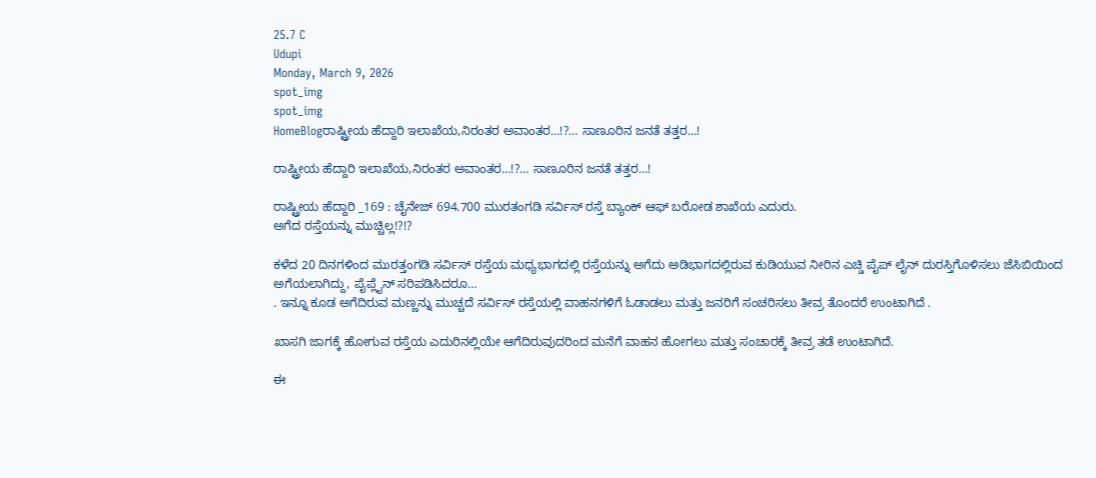25.7 C
Udupi
Monday, March 9, 2026
spot_img
spot_img
HomeBlogರಾಷ್ಟ್ರೀಯ ಹೆದ್ದಾರಿ ಇಲಾಖೆಯ,ನಿರಂತರ ಅವಾಂತರ…!?… ಸಾಣೂರಿನ ಜನತೆ ತತ್ತರ…!

ರಾಷ್ಟ್ರೀಯ ಹೆದ್ದಾರಿ ಇಲಾಖೆಯ,ನಿರಂತರ ಅವಾಂತರ…!?… ಸಾಣೂರಿನ ಜನತೆ ತತ್ತರ…!

ರಾಷ್ಟ್ರೀಯ ಹೆದ್ದಾರಿ _169 : ಚೈನೇಜ್ 694.700 ಮುರತಂಗಡಿ ಸರ್ವಿಸ್ ರಸ್ತೆ ಬ್ಯಾಂಕ್ ಆಫ್ ಬರೋಡ ಶಾಖೆಯ ಎದುರು.
ಅಗೆದ ರಸ್ತೆಯನ್ನು ಮುಚ್ಚಿಲ್ಲ!?!?

ಕಳೆದ 20 ದಿನಗಳಿಂದ ಮುರತ್ತಂಗಡಿ ಸರ್ವಿಸ್ ರಸ್ತೆಯ ಮಧ್ಯಭಾಗದಲ್ಲಿ ರಸ್ತೆಯನ್ನು ಅಗೆದು ಅಡಿಭಾಗದಲ್ಲಿರುವ ಕುಡಿಯುವ ನೀರಿನ ಎಚ್ಡಿ ಪೈಪ್ ಲೈನ್ ದುರಸ್ತಿಗೊಳಿಸಲು ಜೆಸಿಬಿಯಿಂದ ಅಗೆಯಲಾಗಿದ್ದು, ಪೈಪ್ಲೈನ್ ಸರಿಪಡಿಸಿದರೂ…
. ಇನ್ನೂ ಕೂಡ ಅಗೆದಿರುವ ಮಣ್ಣನ್ನು ಮುಚ್ಚದೆ ಸರ್ವಿಸ್ ರಸ್ತೆಯಲ್ಲಿ ವಾಹನಗಳಿಗೆ ಓಡಾಡಲು ಮತ್ತು ಜನರಿಗೆ ಸಂಚರಿಸಲು ತೀವ್ರ ತೊಂದರೆ ಉಂಟಾಗಿದೆ .

ಖಾಸಗಿ ಜಾಗಕ್ಕೆ ಹೋಗುವ ರಸ್ತೆಯ ಎದುರಿನಲ್ಲಿಯೇ ಆಗೆದಿರುವುದರಿಂದ ಮನೆಗೆ ವಾಹನ ಹೋಗಲು ಮತ್ತು ಸಂಚಾರಕ್ಕೆ ತೀವ್ರ ತಡೆ ಉಂಟಾಗಿದೆ.

ಈ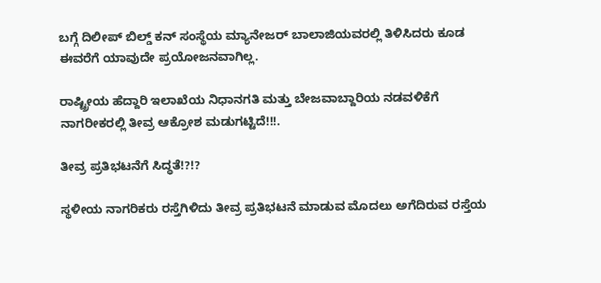ಬಗ್ಗೆ ದಿಲೀಪ್ ಬಿಲ್ಡ್ ಕನ್ ಸಂಸ್ಥೆಯ ಮ್ಯಾನೇಜರ್ ಬಾಲಾಜಿಯವರಲ್ಲಿ ತಿಳಿಸಿದರು ಕೂಡ ಈವರೆಗೆ ಯಾವುದೇ ಪ್ರಯೋಜನವಾಗಿಲ್ಲ.

ರಾಷ್ಟ್ರೀಯ ಹೆದ್ದಾರಿ ಇಲಾಖೆಯ ನಿಧಾನಗತಿ ಮತ್ತು ಬೇಜವಾಬ್ದಾರಿಯ ನಡವಳಿಕೆಗೆ ನಾಗರೀಕರಲ್ಲಿ ತೀವ್ರ ಆಕ್ರೋಶ ಮಡುಗಟ್ಟಿದೆ!!!.

ತೀವ್ರ ಪ್ರತಿಭಟನೆಗೆ ಸಿದ್ಧತೆ!?!?

ಸ್ಥಳೀಯ ನಾಗರಿಕರು ರಸ್ತೆಗಿಳಿದು ತೀವ್ರ ಪ್ರತಿಭಟನೆ ಮಾಡುವ ಮೊದಲು ಅಗೆದಿರುವ ರಸ್ತೆಯ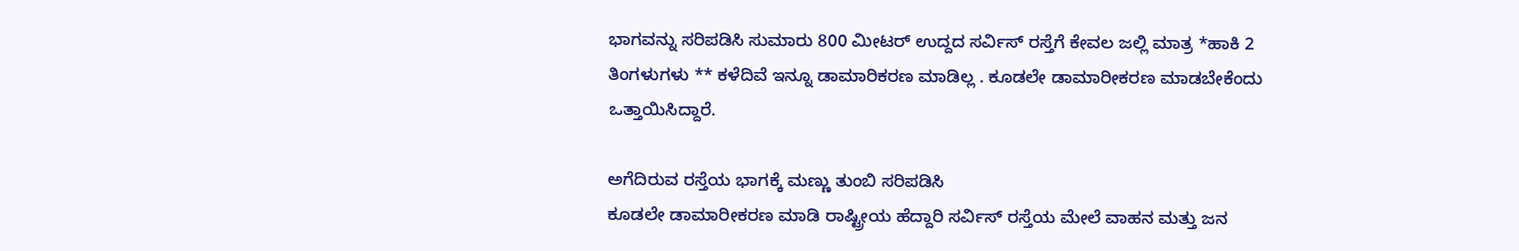ಭಾಗವನ್ನು ಸರಿಪಡಿಸಿ ಸುಮಾರು 800 ಮೀಟರ್ ಉದ್ದದ ಸರ್ವಿಸ್ ರಸ್ತೆಗೆ ಕೇವಲ ಜಲ್ಲಿ ಮಾತ್ರ *ಹಾಕಿ 2 ತಿಂಗಳುಗಳು ** ಕಳೆದಿವೆ ಇನ್ನೂ ಡಾಮಾರಿಕರಣ ಮಾಡಿಲ್ಲ . ಕೂಡಲೇ ಡಾಮಾರೀಕರಣ ಮಾಡಬೇಕೆಂದು ಒತ್ತಾಯಿಸಿದ್ದಾರೆ.

ಅಗೆದಿರುವ ರಸ್ತೆಯ ಭಾಗಕ್ಕೆ ಮಣ್ಣು ತುಂಬಿ ಸರಿಪಡಿಸಿ
ಕೂಡಲೇ ಡಾಮಾರೀಕರಣ ಮಾಡಿ ರಾಷ್ಟ್ರೀಯ ಹೆದ್ದಾರಿ ಸರ್ವಿಸ್ ರಸ್ತೆಯ ಮೇಲೆ ವಾಹನ ಮತ್ತು ಜನ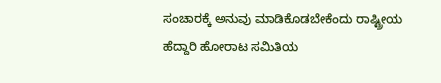ಸಂಚಾರಕ್ಕೆ ಅನುವು ಮಾಡಿಕೊಡಬೇಕೆಂದು ರಾಷ್ಟ್ರೀಯ ಹೆದ್ದಾರಿ ಹೋರಾಟ ಸಮಿತಿಯ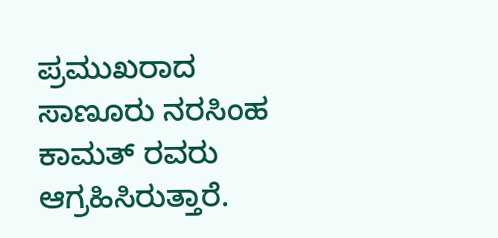ಪ್ರಮುಖರಾದ ಸಾಣೂರು ನರಸಿಂಹ ಕಾಮತ್ ರವರು ಆಗ್ರಹಿಸಿರುತ್ತಾರೆ.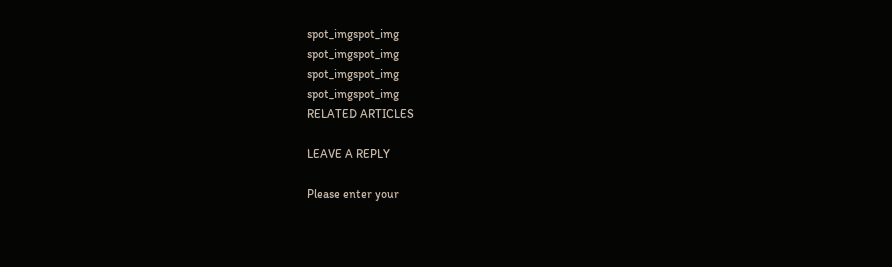spot_imgspot_img
spot_imgspot_img
spot_imgspot_img
spot_imgspot_img
RELATED ARTICLES

LEAVE A REPLY

Please enter your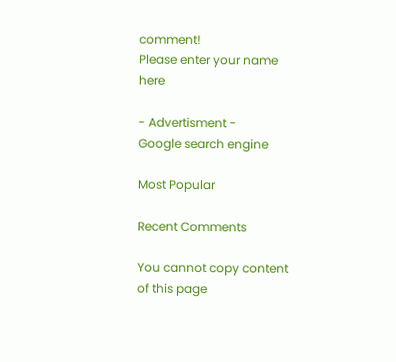comment!
Please enter your name here

- Advertisment -
Google search engine

Most Popular

Recent Comments

You cannot copy content of this page